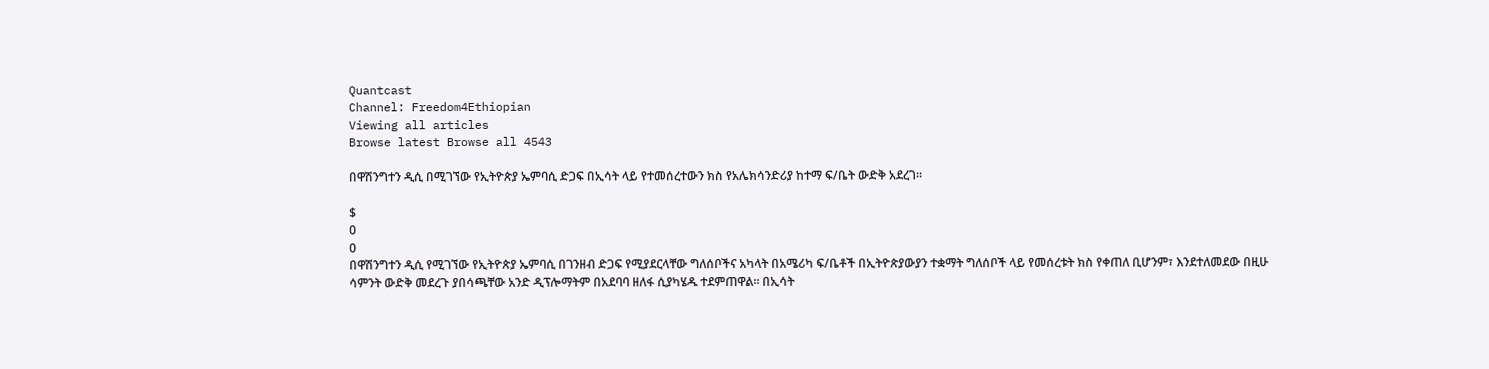Quantcast
Channel: Freedom4Ethiopian
Viewing all articles
Browse latest Browse all 4543

በዋሽንግተን ዲሲ በሚገኘው የኢትዮጵያ ኤምባሲ ድጋፍ በኢሳት ላይ የተመሰረተውን ክስ የአሌክሳንድሪያ ከተማ ፍ/ቤት ውድቅ አደረገ።

$
0
0
በዋሽንግተን ዲሲ የሚገኘው የኢትዮጵያ ኤምባሲ በገንዘብ ድጋፍ የሚያደርላቸው ግለሰቦችና አካላት በአሜሪካ ፍ/ቤቶች በኢትዮጵያውያን ተቋማት ግለሰቦች ላይ የመሰረቱት ክስ የቀጠለ ቢሆንም፣ እንደተለመደው በዚሁ ሳምንት ውድቅ መደረጉ ያበሳጫቸው አንድ ዲፕሎማትም በአደባባ ዘለፋ ሲያካሄዱ ተደምጠዋል። በኢሳት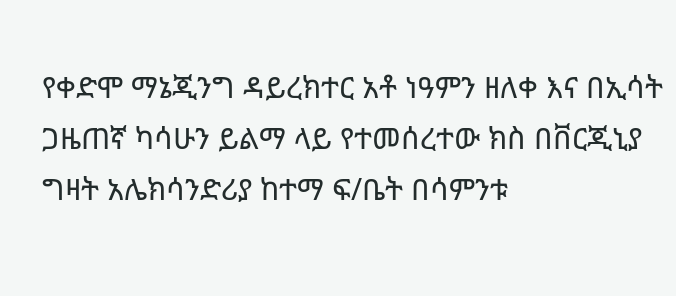የቀድሞ ማኔጂንግ ዳይረክተር አቶ ነዓምን ዘለቀ እና በኢሳት ጋዜጠኛ ካሳሁን ይልማ ላይ የተመሰረተው ክስ በቨርጂኒያ ግዛት አሌክሳንድሪያ ከተማ ፍ/ቤት በሳምንቱ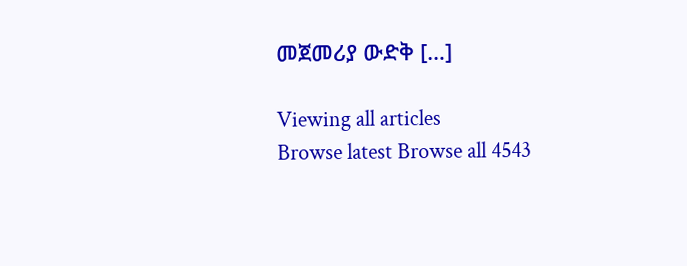መጀመሪያ ውድቅ […]

Viewing all articles
Browse latest Browse all 4543